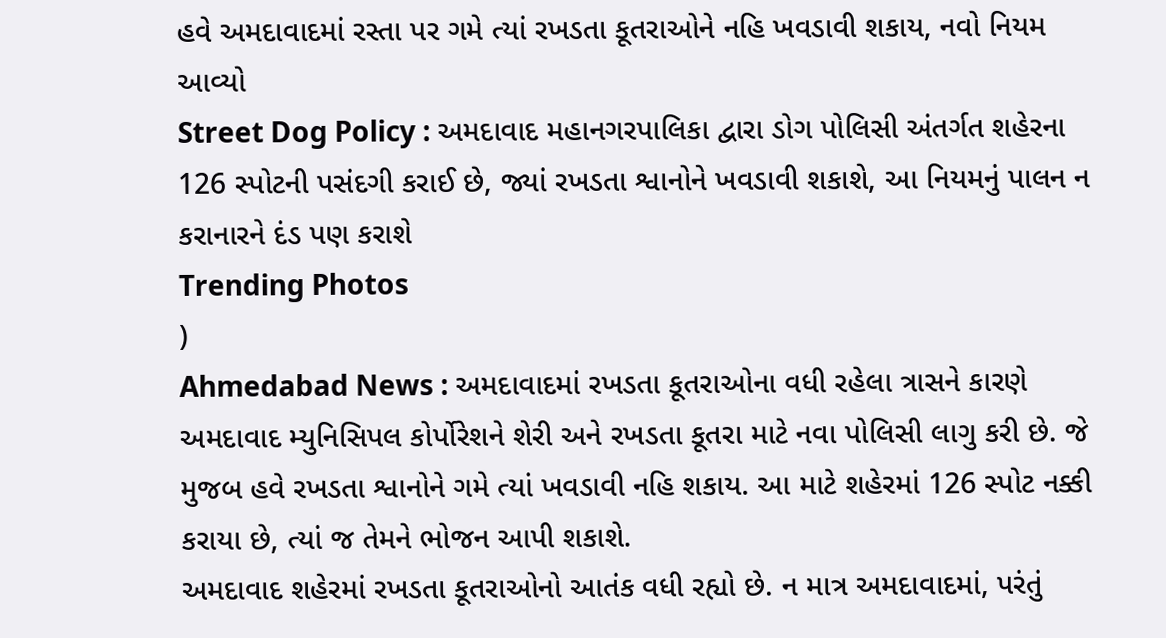હવે અમદાવાદમાં રસ્તા પર ગમે ત્યાં રખડતા કૂતરાઓને નહિ ખવડાવી શકાય, નવો નિયમ આવ્યો
Street Dog Policy : અમદાવાદ મહાનગરપાલિકા દ્વારા ડોગ પોલિસી અંતર્ગત શહેરના 126 સ્પોટની પસંદગી કરાઈ છે, જ્યાં રખડતા શ્વાનોને ખવડાવી શકાશે, આ નિયમનું પાલન ન કરાનારને દંડ પણ કરાશે
Trending Photos
)
Ahmedabad News : અમદાવાદમાં રખડતા કૂતરાઓના વધી રહેલા ત્રાસને કારણે અમદાવાદ મ્યુનિસિપલ કોર્પોરેશને શેરી અને રખડતા કૂતરા માટે નવા પોલિસી લાગુ કરી છે. જે મુજબ હવે રખડતા શ્વાનોને ગમે ત્યાં ખવડાવી નહિ શકાય. આ માટે શહેરમાં 126 સ્પોટ નક્કી કરાયા છે, ત્યાં જ તેમને ભોજન આપી શકાશે.
અમદાવાદ શહેરમાં રખડતા કૂતરાઓનો આતંક વધી રહ્યો છે. ન માત્ર અમદાવાદમાં, પરંતું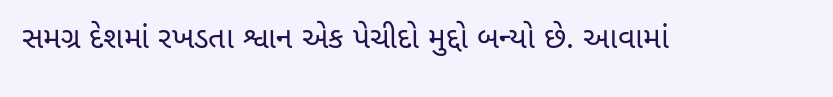સમગ્ર દેશમાં રખડતા શ્વાન એક પેચીદો મુદ્દો બન્યો છે. આવામાં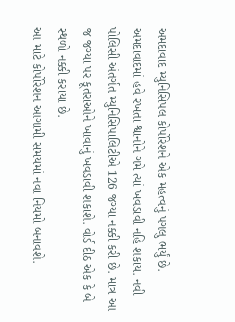અમદાવાદ મ્યુનિસિપલ કોર્પોરેશને એક મહત્વનું પગલુ ભર્યું છે. અમદાવાદમાં હવે રખતા શ્વાનોને ગમે ત્યાં ખવડાવી નહિ શકાય. નવી પોલિસી અંતર્ગત મ્યુનિસિપાલિટીએ 126 જગ્યા નક્કી કરી છે. માત્ર આ જ જગ્યા પર કૂતરાઓને ખાવાનું ખવડાવી શકાશે. વોર્ડ દીઠ એક કે બે સ્થળો નક્કી કરાયા છે.
આ માટે કોર્પોરેશન આગામી સમયમાં નવા નિયમો બનાવશે.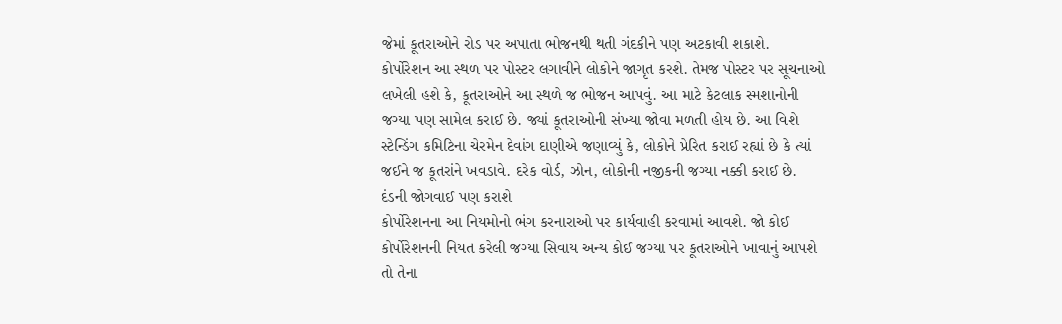જેમાં કૂતરાઓને રોડ પર અપાતા ભોજનથી થતી ગંદકીને પણ અટકાવી શકાશે.
કોર્પોરેશન આ સ્થળ પર પોસ્ટર લગાવીને લોકોને જાગૃત કરશે. તેમજ પોસ્ટર પર સૂચનાઓ લખેલી હશે કે, કૂતરાઓને આ સ્થળે જ ભોજન આપવું. આ માટે કેટલાક સ્મશાનોની જગ્યા પણ સામેલ કરાઈ છે. જ્યાં કૂતરાઓની સંખ્યા જોવા મળતી હોય છે. આ વિશે સ્ટેન્ડિંગ કમિટિના ચેરમેન દેવાંગ દાણીએ જણાવ્યું કે, લોકોને પ્રેરિત કરાઈ રહ્યાં છે કે ત્યાં જઈને જ કૂતરાંને ખવડાવે. દરેક વોર્ડ, ઝોન, લોકોની નજીકની જગ્યા નક્કી કરાઈ છે.
દંડની જોગવાઈ પણ કરાશે
કોર્પોરેશનના આ નિયમોનો ભંગ કરનારાઓ પર કાર્યવાહી કરવામાં આવશે. જો કોઈ કોર્પોરેશનની નિયત કરેલી જગ્યા સિવાય અન્ય કોઈ જગ્યા પર કૂતરાઓને ખાવાનું આપશે તો તેના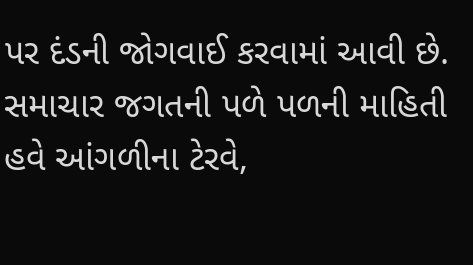પર દંડની જોગવાઈ કરવામાં આવી છે.
સમાચાર જગતની પળે પળની માહિતી હવે આંગળીના ટેરવે,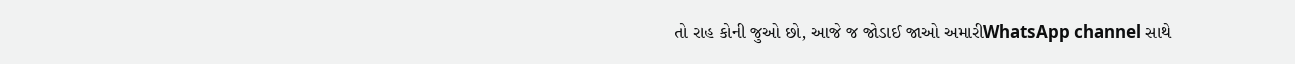તો રાહ કોની જુઓ છો, આજે જ જોડાઈ જાઓ અમારીWhatsApp channel સાથે